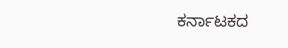ಕರ್ನಾಟಕದ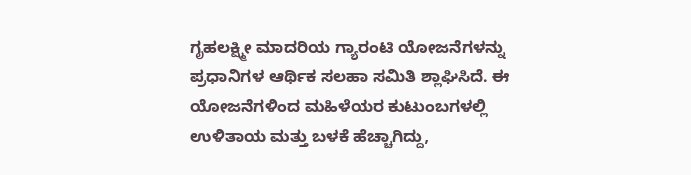ಗೃಹಲಕ್ಷ್ಮೀ ಮಾದರಿಯ ಗ್ಯಾರಂಟಿ ಯೋಜನೆಗಳನ್ನು ಪ್ರಧಾನಿಗಳ ಆರ್ಥಿಕ ಸಲಹಾ ಸಮಿತಿ ಶ್ಲಾಘಿಸಿದೆ. ಈ ಯೋಜನೆಗಳಿಂದ ಮಹಿಳೆಯರ ಕುಟುಂಬಗಳಲ್ಲಿ ಉಳಿತಾಯ ಮತ್ತು ಬಳಕೆ ಹೆಚ್ಚಾಗಿದ್ದು,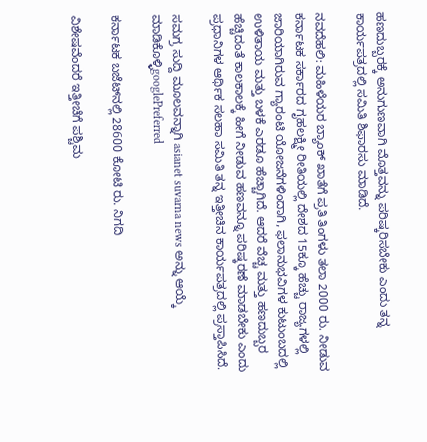ಹಣದುಬ್ಬರಕ್ಕೆ ಅನುಗುಣವಾಗಿ ಮೊತ್ತವನ್ನು ಪರಿಷ್ಕರಿಸಬೇಕು ಎಂದು ತನ್ನ ಕಾರ್ಯಪತ್ರದಲ್ಲಿ ಸಮಿತಿ ಶಿಫಾರಸು ಮಾಡಿದೆ.

ನವದೆಹಲಿ: ಮಹಿಳೆಯರ ಬ್ಯಾಂಕ್‌ ಖಾತೆಗೆ ಪ್ರತಿ ತಿಂಗಳು ತಲಾ 2000 ರು. ನೀಡುವ ಕರ್ನಾಟಕ ಸರ್ಕಾರದ ಗೃಹಲಕ್ಷ್ಮೀ ರೀತಿಯಲ್ಲಿ ದೇಶದ 15ಕ್ಕೂ ಹೆಚ್ಚು ರಾಜ್ಯಗಳಲ್ಲಿ ಜಾರಿಯಾಗಿರುವ ಗ್ಯಾರಂಟಿ ಯೋಜನೆಗಳಿಂದಾಗಿ, ಫಲಾನುಭವಿಗಳ ಕುಟುಂಬದಲ್ಲಿ ಉಳಿತಾಯ ಮತ್ತು ಬಳಕೆ ಎರಡೂ ಹೆಚ್ಚಾಗಿದೆ. ಆದರೆ ವೆಚ್ಚ ಮತ್ತು ಹಣದುಬ್ಬರ ಹೆಚ್ಚಿದಂತೆ ಕಾಲಕಾಲಕ್ಕೆ ಹೀಗೆ ನೀಡುವ ಹಣವನ್ನೂ ಪರಿಷ್ಕರಣೆ ಮಾಡಬೇಕು ಎಂದು ಪ್ರಧಾನಿಗಳ ಆರ್ಥಿಕ ಸಲಹಾ ಸಮಿತಿ ತನ್ನ ಇತ್ತೀಚಿನ ಕಾರ್ಯಪತ್ರದಲ್ಲಿ ಪ್ರಸ್ತಾಪಿಸಿದೆ.

ಸಮಗ್ರ ಸುದ್ದಿ ಮೂಲವನ್ನಾಗಿ asianet suvarna news ಅನ್ನು ಆಯ್ಕೆ ಮಾಡಿಕೊಳ್ಳಿgooglePreferred

ಕರ್ನಾಟಕ ಬಜೆಟ್‌ನಲ್ಲಿ 28600 ಕೋಟಿ ರು. ನಿಗದಿ

ವಿಶೇಷವೆಂದರೆ ಇತ್ತೀಚೆಗೆ ಪಶ್ಚಿಮ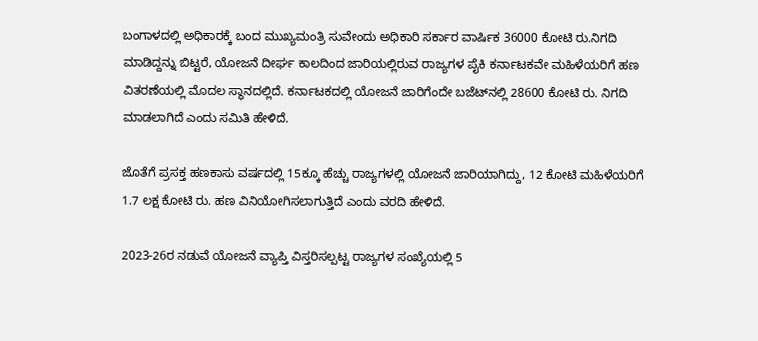ಬಂಗಾಳದಲ್ಲಿ ಅಧಿಕಾರಕ್ಕೆ ಬಂದ ಮುಖ್ಯಮಂತ್ರಿ ಸುವೇಂದು ಅಧಿಕಾರಿ ಸರ್ಕಾರ ವಾರ್ಷಿಕ 36000 ಕೋಟಿ ರು.ನಿಗದಿ ಮಾಡಿದ್ದನ್ನು ಬಿಟ್ಟರೆ, ಯೋಜನೆ ದೀರ್ಘ ಕಾಲದಿಂದ ಜಾರಿಯಲ್ಲಿರುವ ರಾಜ್ಯಗಳ ಪೈಕಿ ಕರ್ನಾಟಕವೇ ಮಹಿಳೆಯರಿಗೆ ಹಣ ವಿತರಣೆಯಲ್ಲಿ ಮೊದಲ ಸ್ಥಾನದಲ್ಲಿದೆ. ಕರ್ನಾಟಕದಲ್ಲಿ ಯೋಜನೆ ಜಾರಿಗೆಂದೇ ಬಜೆಟ್‌ನಲ್ಲಿ 28600 ಕೋಟಿ ರು. ನಿಗದಿ ಮಾಡಲಾಗಿದೆ ಎಂದು ಸಮಿತಿ ಹೇಳಿದೆ.

ಜೊತೆಗೆ ಪ್ರಸಕ್ತ ಹಣಕಾಸು ವರ್ಷದಲ್ಲಿ 15ಕ್ಕೂ ಹೆಚ್ಚು ರಾಜ್ಯಗಳಲ್ಲಿ ಯೋಜನೆ ಜಾರಿಯಾಗಿದ್ದು, 12 ಕೋಟಿ ಮಹಿಳೆಯರಿಗೆ 1.7 ಲಕ್ಷ ಕೋಟಿ ರು. ಹಣ ವಿನಿಯೋಗಿಸಲಾಗುತ್ತಿದೆ ಎಂದು ವರದಿ ಹೇಳಿದೆ.

2023-26ರ ನಡುವೆ ಯೋಜನೆ ವ್ಯಾಪ್ತಿ ವಿಸ್ತರಿಸಲ್ಪಟ್ಟ ರಾಜ್ಯಗಳ ಸಂಖ್ಯೆಯಲ್ಲಿ 5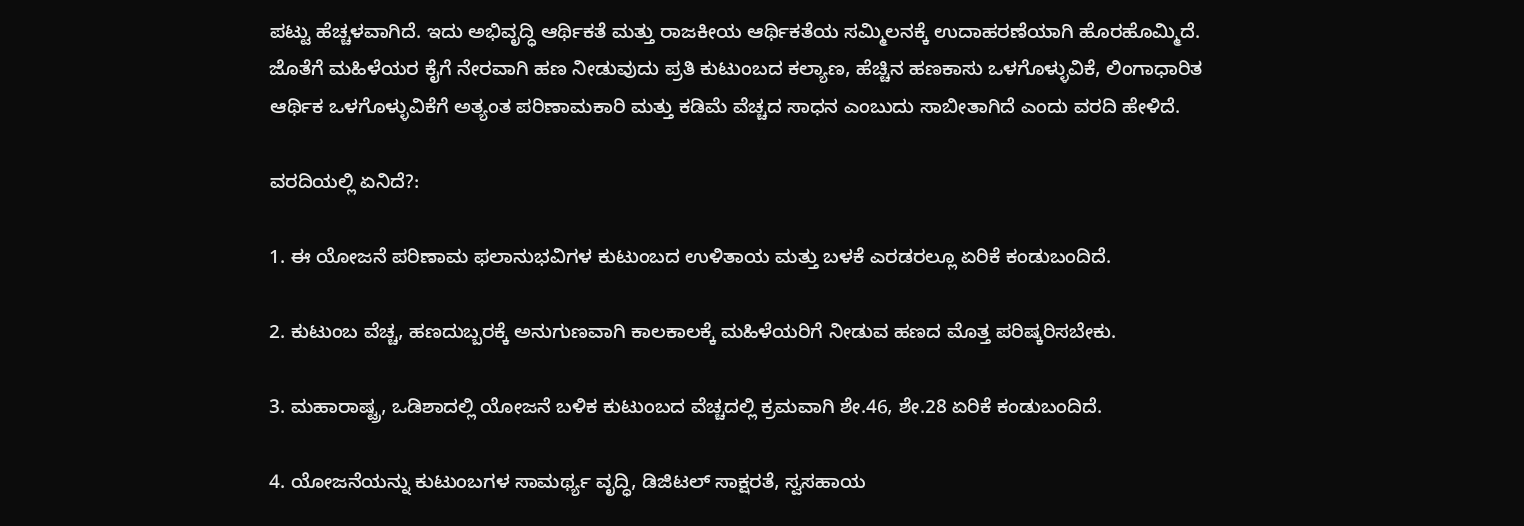ಪಟ್ಟು ಹೆಚ್ಚಳವಾಗಿದೆ. ಇದು ಅಭಿವೃದ್ಧಿ ಆರ್ಥಿಕತೆ ಮತ್ತು ರಾಜಕೀಯ ಆರ್ಥಿಕತೆಯ ಸಮ್ಮಿಲನಕ್ಕೆ ಉದಾಹರಣೆಯಾಗಿ ಹೊರಹೊಮ್ಮಿದೆ. ಜೊತೆಗೆ ಮಹಿಳೆಯರ ಕೈಗೆ ನೇರವಾಗಿ ಹಣ ನೀಡುವುದು ಪ್ರತಿ ಕುಟುಂಬದ ಕಲ್ಯಾಣ, ಹೆಚ್ಚಿನ ಹಣಕಾಸು ಒಳಗೊಳ್ಳುವಿಕೆ, ಲಿಂಗಾಧಾರಿತ ಆರ್ಥಿಕ ಒಳಗೊಳ್ಳುವಿಕೆಗೆ ಅತ್ಯಂತ ಪರಿಣಾಮಕಾರಿ ಮತ್ತು ಕಡಿಮೆ ವೆಚ್ಚದ ಸಾಧನ ಎಂಬುದು ಸಾಬೀತಾಗಿದೆ ಎಂದು ವರದಿ ಹೇಳಿದೆ.

ವರದಿಯಲ್ಲಿ ಏನಿದೆ?:

1. ಈ ಯೋಜನೆ ಪರಿಣಾಮ ಫಲಾನುಭವಿಗಳ ಕುಟುಂಬದ ಉಳಿತಾಯ ಮತ್ತು ಬಳಕೆ ಎರಡರಲ್ಲೂ ಏರಿಕೆ ಕಂಡುಬಂದಿದೆ.

2. ಕುಟುಂಬ ವೆಚ್ಚ, ಹಣದುಬ್ಬರಕ್ಕೆ ಅನುಗುಣವಾಗಿ ಕಾಲಕಾಲಕ್ಕೆ ಮಹಿಳೆಯರಿಗೆ ನೀಡುವ ಹಣದ ಮೊತ್ತ ಪರಿಷ್ಕರಿಸಬೇಕು.

3. ಮಹಾರಾಷ್ಟ್ರ, ಒಡಿಶಾದಲ್ಲಿ ಯೋಜನೆ ಬಳಿಕ ಕುಟುಂಬದ ವೆಚ್ಚದಲ್ಲಿ ಕ್ರಮವಾಗಿ ಶೇ.46, ಶೇ.28 ಏರಿಕೆ ಕಂಡುಬಂದಿದೆ.

4. ಯೋಜನೆಯನ್ನು ಕುಟುಂಬಗಳ ಸಾಮರ್ಥ್ಯ ವೃದ್ಧಿ, ಡಿಜಿಟಲ್‌ ಸಾಕ್ಷರತೆ, ಸ್ವಸಹಾಯ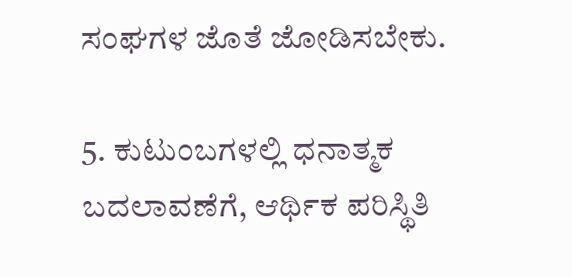ಸಂಘಗಳ ಜೊತೆ ಜೋಡಿಸಬೇಕು.

5. ಕುಟುಂಬಗಳಲ್ಲಿ ಧನಾತ್ಮಕ ಬದಲಾವಣೆಗೆ, ಆರ್ಥಿಕ ಪರಿಸ್ಥಿತಿ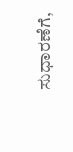ಸುಧಾರಣೆಗೆ,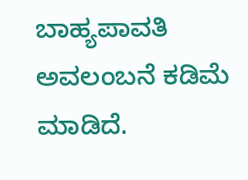ಬಾಹ್ಯಪಾವತಿ ಅವಲಂಬನೆ ಕಡಿಮೆ ಮಾಡಿದೆ.